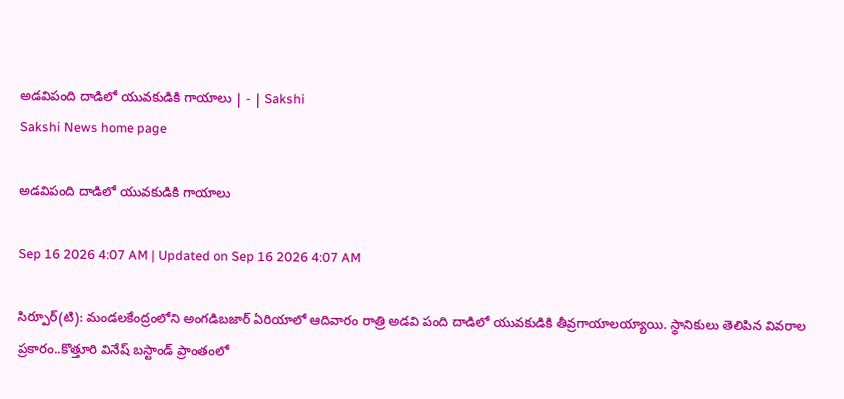అడవిపంది దాడిలో యువకుడికి గాయాలు | - | Sakshi
Sakshi News home page

అడవిపంది దాడిలో యువకుడికి గాయాలు

Sep 16 2026 4:07 AM | Updated on Sep 16 2026 4:07 AM

సిర్పూర్‌(టి): మండలకేంద్రంలోని అంగడిబజార్‌ ఏరియాలో ఆదివారం రాత్రి అడవి పంది దాడిలో యువకుడికి తీవ్రగాయాలయ్యాయి. స్థానికులు తెలిపిన వివరాల ప్రకారం..కొత్తూరి వినేష్‌ బస్టాండ్‌ ప్రాంతంలో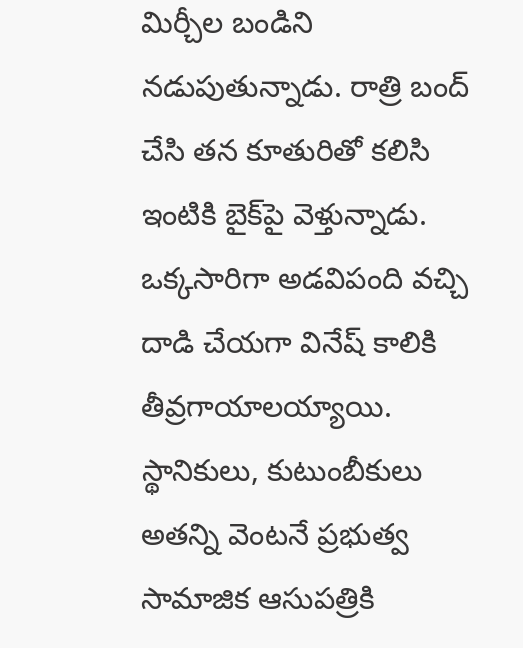మిర్చీల బండిని నడుపుతున్నాడు. రాత్రి బంద్‌ చేసి తన కూతురితో కలిసి ఇంటికి బైక్‌పై వెళ్తున్నాడు. ఒక్కసారిగా అడవిపంది వచ్చి దాడి చేయగా వినేష్‌ కాలికి తీవ్రగాయాలయ్యాయి. స్థానికులు, కుటుంబీకులు అతన్ని వెంటనే ప్రభుత్వ సామాజిక ఆసుపత్రికి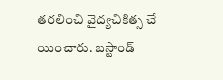తరలించి వైద్యచికిత్స చే యించారు. బస్టాండ్‌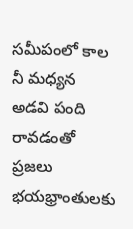సమీపంలో కాల నీ మధ్యన అడవి పంది రావడంతో ప్రజలు భయభ్రాంతులకు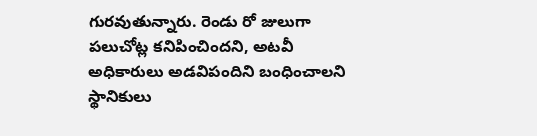గురవుతున్నారు. రెండు రో జులుగా పలుచోట్ల కనిపించిందని, అటవీ అధికారులు అడవిపందిని బంధించాలని స్థానికులు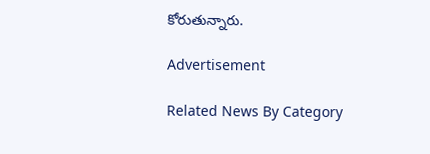కోరుతున్నారు.

Advertisement

Related News By Category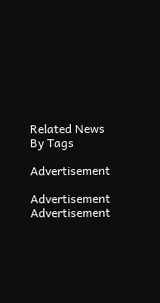Related News By Tags

Advertisement

Advertisement
Advertisement